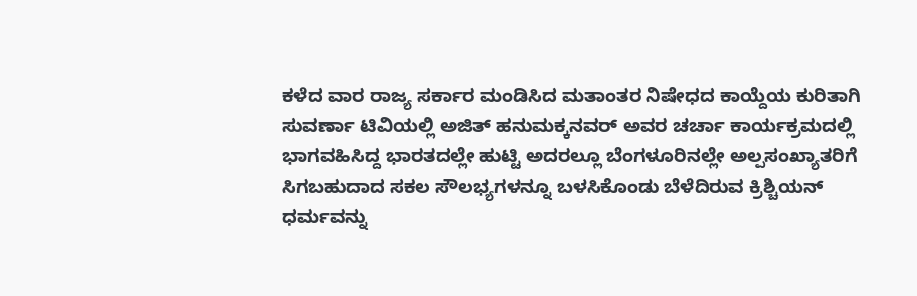ಕಳೆದ ವಾರ ರಾಜ್ಯ ಸರ್ಕಾರ ಮಂಡಿಸಿದ ಮತಾಂತರ ನಿಷೇಧದ ಕಾಯ್ದೆಯ ಕುರಿತಾಗಿ ಸುವರ್ಣಾ ಟಿವಿಯಲ್ಲಿ ಅಜಿತ್ ಹನುಮಕ್ಕನವರ್ ಅವರ ಚರ್ಚಾ ಕಾರ್ಯಕ್ರಮದಲ್ಲಿ ಭಾಗವಹಿಸಿದ್ದ ಭಾರತದಲ್ಲೇ ಹುಟ್ಟಿ ಅದರಲ್ಲೂ ಬೆಂಗಳೂರಿನಲ್ಲೇ ಅಲ್ಪಸಂಖ್ಯಾತರಿಗೆ ಸಿಗಬಹುದಾದ ಸಕಲ ಸೌಲಭ್ಯಗಳನ್ನೂ ಬಳಸಿಕೊಂಡು ಬೆಳೆದಿರುವ ಕ್ರಿಶ್ಚಿಯನ್ ಧರ್ಮವನ್ನು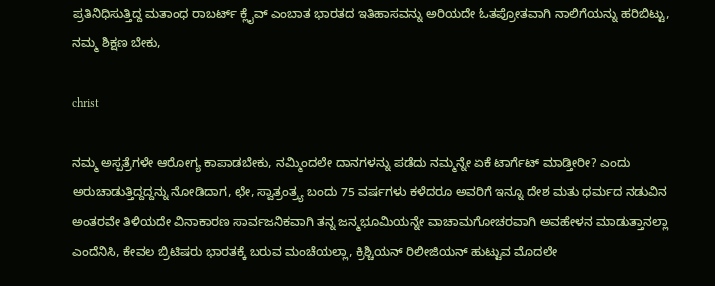ಪ್ರತಿನಿಧಿಸುತ್ತಿದ್ದ ಮತಾಂಧ ರಾಬರ್ಟ್ ಕ್ಲೈವ್ ಎಂಬಾತ ಭಾರತದ ಇತಿಹಾಸವನ್ನು ಅರಿಯದೇ ಓತಪ್ರೋತವಾಗಿ ನಾಲಿಗೆಯನ್ನು ಹರಿಬಿಟ್ಟು, ನಮ್ಮ ಶಿಕ್ಷಣ ಬೇಕು,

christ

ನಮ್ಮ ಅಸ್ಪತ್ರೆಗಳೇ ಆರೋಗ್ಯ ಕಾಪಾಡಬೇಕು, ನಮ್ಮಿಂದಲೇ ದಾನಗಳನ್ನು ಪಡೆದು ನಮ್ಮನ್ನೇ ಏಕೆ ಟಾರ್ಗೆಟ್ ಮಾಡ್ತೀರೀ? ಎಂದು ಅರುಚಾಡುತ್ತಿದ್ದದ್ದನ್ನು ನೋಡಿದಾಗ, ಛೇ, ಸ್ವಾತ್ರಂತ್ರ್ಯ ಬಂದು 75 ವರ್ಷಗಳು ಕಳೆದರೂ ಅವರಿಗೆ ಇನ್ನೂ ದೇಶ ಮತು ಧರ್ಮದ ನಡುವಿನ ಅಂತರವೇ ತಿಳಿಯದೇ ವಿನಾಕಾರಣ ಸಾರ್ವಜನಿಕವಾಗಿ ತನ್ನ ಜನ್ಮಭೂಮಿಯನ್ನೇ ವಾಚಾಮಗೋಚರವಾಗಿ ಅವಹೇಳನ ಮಾಡುತ್ತಾನಲ್ಲಾ ಎಂದೆನಿಸಿ, ಕೇವಲ ಬ್ರಿಟಿಷರು ಭಾರತಕ್ಕೆ ಬರುವ ಮಂಚೆಯಲ್ಲಾ, ಕ್ರಿಶ್ಚಿಯನ್ ರಿಲೀಜಿಯನ್ ಹುಟ್ಟುವ ಮೊದಲೇ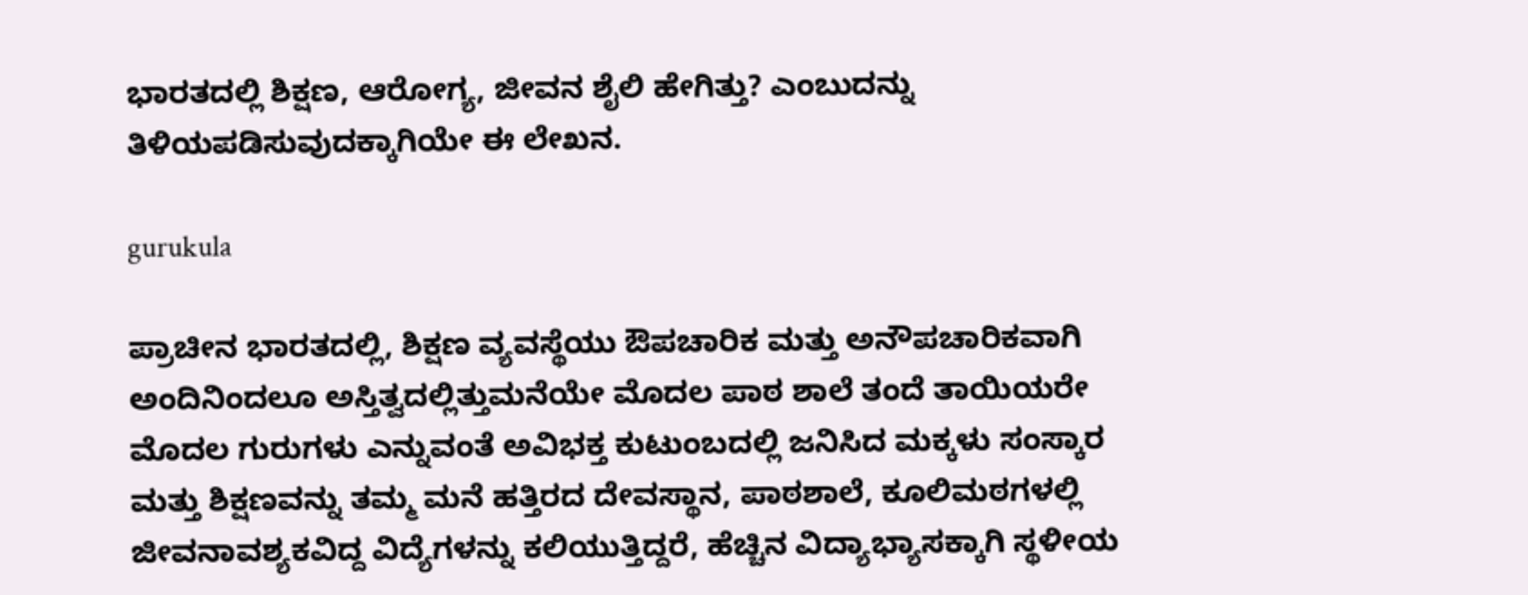ಭಾರತದಲ್ಲಿ ಶಿಕ್ಷಣ, ಆರೋಗ್ಯ, ಜೀವನ ಶೈಲಿ ಹೇಗಿತ್ತು? ಎಂಬುದನ್ನು ತಿಳಿಯಪಡಿಸುವುದಕ್ಕಾಗಿಯೇ ಈ ಲೇಖನ.

gurukula

ಪ್ರಾಚೀನ ಭಾರತದಲ್ಲಿ, ಶಿಕ್ಷಣ ವ್ಯವಸ್ಥೆಯು ಔಪಚಾರಿಕ ಮತ್ತು ಅನೌಪಚಾರಿಕವಾಗಿ ಅಂದಿನಿಂದಲೂ ಅಸ್ತಿತ್ವದಲ್ಲಿತ್ತುಮನೆಯೇ ಮೊದಲ ಪಾಠ ಶಾಲೆ ತಂದೆ ತಾಯಿಯರೇ ಮೊದಲ ಗುರುಗಳು ಎನ್ನುವಂತೆ ಅವಿಭಕ್ತ ಕುಟುಂಬದಲ್ಲಿ ಜನಿಸಿದ ಮಕ್ಕಳು ಸಂಸ್ಕಾರ ಮತ್ತು ಶಿಕ್ಷಣವನ್ನು ತಮ್ಮ ಮನೆ ಹತ್ತಿರದ ದೇವಸ್ಥಾನ, ಪಾಠಶಾಲೆ, ಕೂಲಿಮಠಗಳಲ್ಲಿ ಜೀವನಾವಶ್ಯಕವಿದ್ದ ವಿದ್ಯೆಗಳನ್ನು ಕಲಿಯುತ್ತಿದ್ದರೆ, ಹೆಚ್ಚಿನ ವಿದ್ಯಾಭ್ಯಾಸಕ್ಕಾಗಿ ಸ್ಥಳೀಯ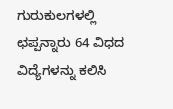ಗುರುಕುಲಗಳಲ್ಲಿ ಛಪ್ಪನ್ನಾರು 64 ವಿಧದ ವಿದ್ಯೆಗಳನ್ನು ಕಲಿಸಿ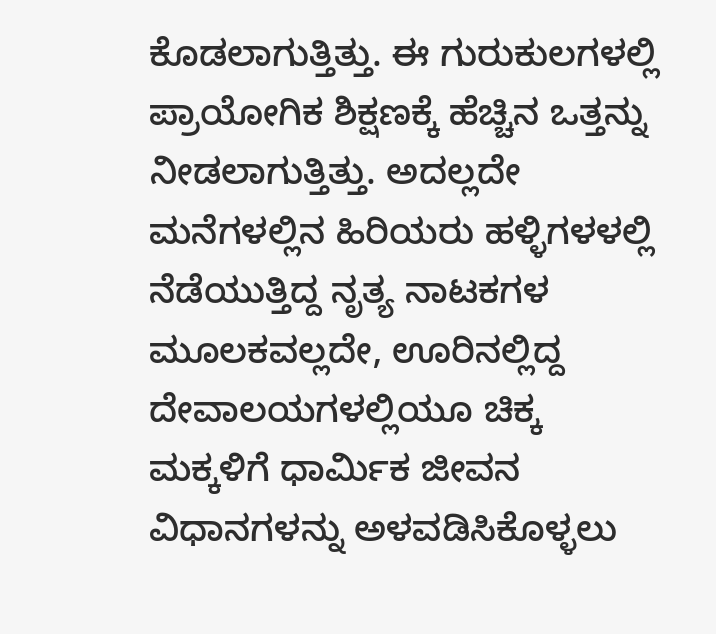ಕೊಡಲಾಗುತ್ತಿತ್ತು. ಈ ಗುರುಕುಲಗಳಲ್ಲಿ ಪ್ರಾಯೋಗಿಕ ಶಿಕ್ಷಣಕ್ಕೆ ಹೆಚ್ಚಿನ ಒತ್ತನ್ನು ನೀಡಲಾಗುತ್ತಿತ್ತು. ಅದಲ್ಲದೇ ಮನೆಗಳಲ್ಲಿನ ಹಿರಿಯರು ಹಳ್ಳಿಗಳಳಲ್ಲಿ ನೆಡೆಯುತ್ತಿದ್ದ ನೃತ್ಯ ನಾಟಕಗಳ ಮೂಲಕವಲ್ಲದೇ, ಊರಿನಲ್ಲಿದ್ದ ದೇವಾಲಯಗಳಲ್ಲಿಯೂ ಚಿಕ್ಕ ಮಕ್ಕಳಿಗೆ ಧಾರ್ಮಿಕ ಜೀವನ ವಿಧಾನಗಳನ್ನು ಅಳವಡಿಸಿಕೊಳ್ಳಲು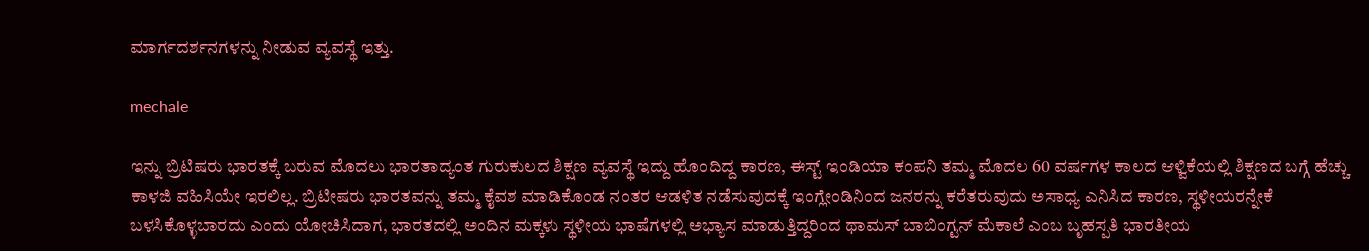ಮಾರ್ಗದರ್ಶನಗಳನ್ನು ನೀಡುವ ವ್ಯವಸ್ಥೆ ಇತ್ತು.

mechale

ಇನ್ನು ಬ್ರಿಟಿಷರು ಭಾರತಕ್ಕೆ ಬರುವ ಮೊದಲು ಭಾರತಾದ್ಯಂತ ಗುರುಕುಲದ ಶಿಕ್ಷಣ ವ್ಯವಸ್ಥೆ ಇದ್ದು ಹೊಂದಿದ್ದ ಕಾರಣ, ಈಸ್ಟ್ ಇಂಡಿಯಾ ಕಂಪನಿ ತಮ್ಮ ಮೊದಲ 60 ವರ್ಷಗಳ ಕಾಲದ ಆಳ್ವಿಕೆಯಲ್ಲಿ ಶಿಕ್ಷಣದ ಬಗ್ಗೆ ಹೆಚ್ಚು ಕಾಳಜಿ ವಹಿಸಿಯೇ ಇರಲಿಲ್ಲ. ಬ್ರಿಟೀಷರು ಭಾರತವನ್ನು ತಮ್ಮ ಕೈವಶ ಮಾಡಿಕೊಂಡ ನಂತರ ಆಡಳಿತ ನಡೆಸುವುದಕ್ಕೆ ಇಂಗ್ಲೇಂಡಿನಿಂದ ಜನರನ್ನು ಕರೆತರುವುದು ಅಸಾಧ್ಯ ಎನಿಸಿದ ಕಾರಣ, ಸ್ಥಳೀಯರನ್ನೇಕೆ ಬಳಸಿಕೊಳ್ಳಬಾರದು ಎಂದು ಯೋಚಿಸಿದಾಗ, ಭಾರತದಲ್ಲಿ ಅಂದಿನ ಮಕ್ಕಳು ಸ್ಥಳೀಯ ಭಾಷೆಗಳಲ್ಲಿ ಅಭ್ಯಾಸ ಮಾಡುತ್ತಿದ್ದರಿಂದ ಥಾಮಸ್ ಬಾಬಿಂಗ್ಟನ್ ಮೆಕಾಲೆ ಎಂಬ ಬೃಹಸ್ಪತಿ ಭಾರತೀಯ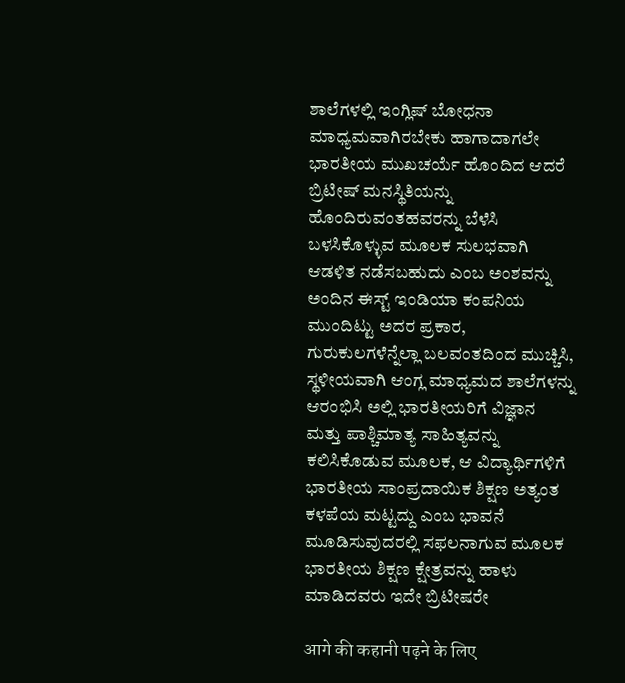ಶಾಲೆಗಳಲ್ಲಿ ಇಂಗ್ಲಿಷ್ ಬೋಧನಾ ಮಾಧ್ಯಮವಾಗಿರಬೇಕು ಹಾಗಾದಾಗಲೇ ಭಾರತೀಯ ಮುಖಚರ್ಯೆ ಹೊಂದಿದ ಆದರೆ ಬ್ರಿಟೀಷ್ ಮನಸ್ಥಿತಿಯನ್ನು ಹೊಂದಿರುವಂತಹವರನ್ನು ಬೆಳೆಸಿ ಬಳಸಿಕೊಳ್ಳುವ ಮೂಲಕ ಸುಲಭವಾಗಿ ಆಡಳಿತ ನಡೆಸಬಹುದು ಎಂಬ ಅಂಶವನ್ನು ಅಂದಿನ ಈಸ್ಟ್ ಇಂಡಿಯಾ ಕಂಪನಿಯ ಮುಂದಿಟ್ಟು ಅದರ ಪ್ರಕಾರ, ಗುರುಕುಲಗಳೆನ್ನೆಲ್ಲಾ ಬಲವಂತದಿಂದ ಮುಚ್ಚಿಸಿ, ಸ್ಥಳೀಯವಾಗಿ ಆಂಗ್ಲ ಮಾಧ್ಯಮದ ಶಾಲೆಗಳನ್ನು ಆರಂಭಿಸಿ ಅಲ್ಲಿ ಭಾರತೀಯರಿಗೆ ವಿಜ್ಞಾನ ಮತ್ತು ಪಾಶ್ಚಿಮಾತ್ಯ ಸಾಹಿತ್ಯವನ್ನು ಕಲಿಸಿಕೊಡುವ ಮೂಲಕ, ಆ ವಿದ್ಯಾರ್ಥಿಗಳಿಗೆ ಭಾರತೀಯ ಸಾಂಪ್ರದಾಯಿಕ ಶಿಕ್ಷಣ ಅತ್ಯಂತ ಕಳಪೆಯ ಮಟ್ಟದ್ದು ಎಂಬ ಭಾವನೆ ಮೂಡಿಸುವುದರಲ್ಲಿ ಸಫಲನಾಗುವ ಮೂಲಕ ಭಾರತೀಯ ಶಿಕ್ಷಣ ಕ್ಷೇತ್ರವನ್ನು ಹಾಳು ಮಾಡಿದವರು ಇದೇ ಬ್ರಿಟೀಷರೇ

आगे की कहानी पढ़ने के लिए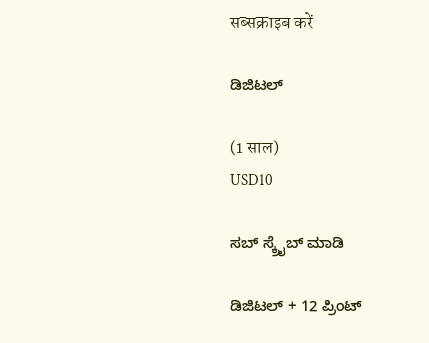सब्सक्राइब करें

ಡಿಜಿಟಲ್

(1 साल)
USD10

ಸಬ್ ಸ್ಕ್ರೈಬ್ ಮಾಡಿ

ಡಿಜಿಟಲ್ + 12 ಪ್ರಿಂಟ್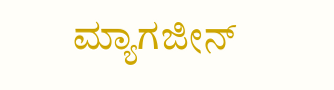ಮ್ಯಾಗಜೀನ್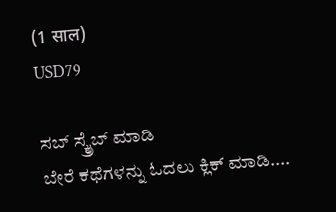(1 साल)
USD79

ಸಬ್ ಸ್ಕ್ರೈಬ್ ಮಾಡಿ
ಬೇರೆ ಕಥೆಗಳನ್ನು ಓದಲು ಕ್ಲಿಕ್ ಮಾಡಿ....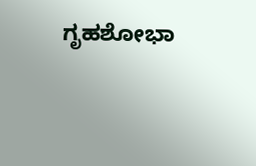ಗೃಹಶೋಭಾ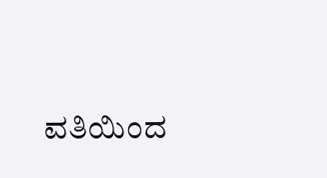ವತಿಯಿಂದ